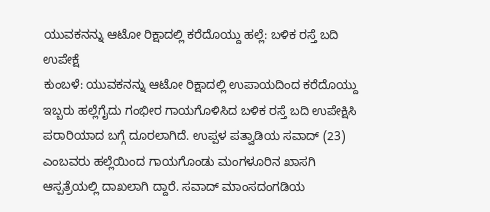ಯುವಕನನ್ನು ಆಟೋ ರಿಕ್ಷಾದಲ್ಲಿ ಕರೆದೊಯ್ದು ಹಲ್ಲೆ: ಬಳಿಕ ರಸ್ತೆ ಬದಿ ಉಪೇಕ್ಷೆ
ಕುಂಬಳೆ: ಯುವಕನನ್ನು ಆಟೋ ರಿಕ್ಷಾದಲ್ಲಿ ಉಪಾಯದಿಂದ ಕರೆದೊಯ್ದು ಇಬ್ಬರು ಹಲ್ಲೆಗೈದು ಗಂಭೀರ ಗಾಯಗೊಳಿಸಿದ ಬಳಿಕ ರಸ್ತೆ ಬದಿ ಉಪೇಕ್ಷಿಸಿ ಪರಾರಿಯಾದ ಬಗ್ಗೆ ದೂರಲಾಗಿದೆ. ಉಪ್ಪಳ ಪತ್ವಾಡಿಯ ಸವಾದ್ (23) ಎಂಬವರು ಹಲ್ಲೆಯಿಂದ ಗಾಯಗೊಂಡು ಮಂಗಳೂರಿನ ಖಾಸಗಿ ಆಸ್ಪತ್ರೆಯಲ್ಲಿ ದಾಖಲಾಗಿ ದ್ದಾರೆ. ಸವಾದ್ ಮಾಂಸದಂಗಡಿಯ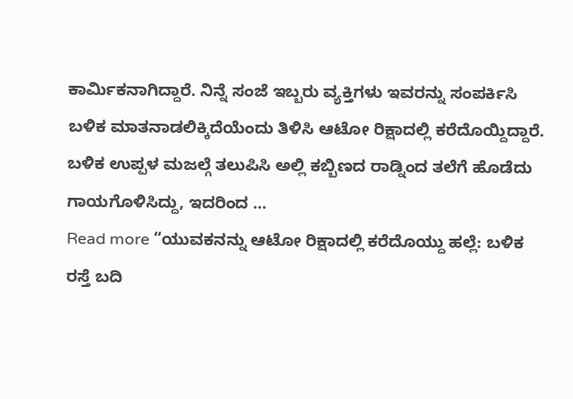ಕಾರ್ಮಿಕನಾಗಿದ್ದಾರೆ. ನಿನ್ನೆ ಸಂಜೆ ಇಬ್ಬರು ವ್ಯಕ್ತಿಗಳು ಇವರನ್ನು ಸಂಪರ್ಕಿಸಿ ಬಳಿಕ ಮಾತನಾಡಲಿಕ್ಕಿದೆಯೆಂದು ತಿಳಿಸಿ ಆಟೋ ರಿಕ್ಷಾದಲ್ಲಿ ಕರೆದೊಯ್ದಿದ್ದಾರೆ. ಬಳಿಕ ಉಪ್ಪಳ ಮಜಲ್ಗೆ ತಲುಪಿಸಿ ಅಲ್ಲಿ ಕಬ್ಬಿಣದ ರಾಡ್ನಿಂದ ತಲೆಗೆ ಹೊಡೆದು ಗಾಯಗೊಳಿಸಿದ್ದು, ಇದರಿಂದ …
Read more “ಯುವಕನನ್ನು ಆಟೋ ರಿಕ್ಷಾದಲ್ಲಿ ಕರೆದೊಯ್ದು ಹಲ್ಲೆ: ಬಳಿಕ ರಸ್ತೆ ಬದಿ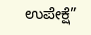ಉಪೇಕ್ಷೆ”